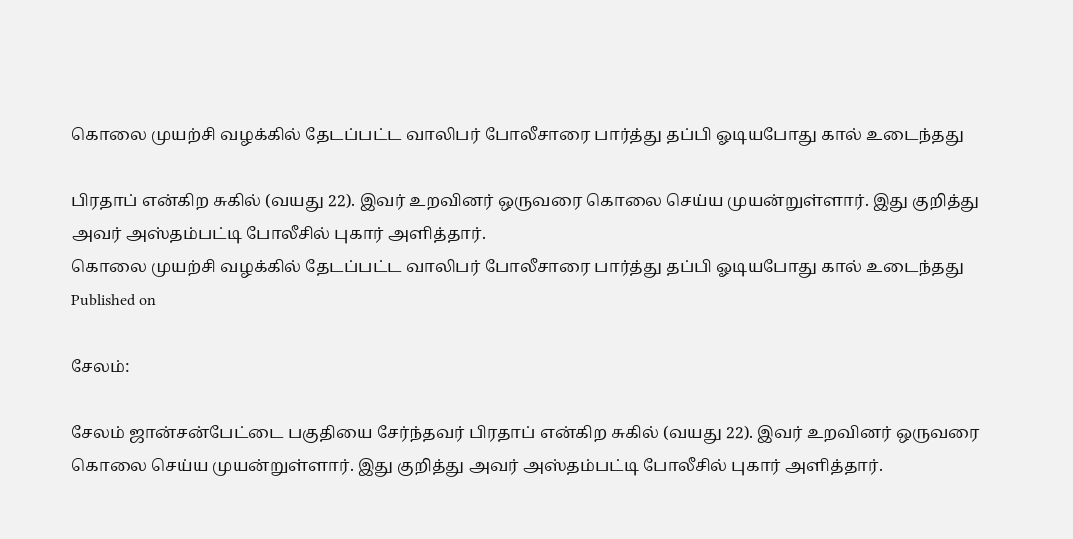கொலை முயற்சி வழக்கில் தேடப்பட்ட வாலிபர் போலீசாரை பார்த்து தப்பி ஓடியபோது கால் உடைந்தது

பிரதாப் என்கிற சுகில் (வயது 22). இவர் உறவினர் ஒருவரை கொலை செய்ய முயன்றுள்ளார். இது குறித்து அவர் அஸ்தம்பட்டி போலீசில் புகார் அளித்தார்.
கொலை முயற்சி வழக்கில் தேடப்பட்ட வாலிபர் போலீசாரை பார்த்து தப்பி ஓடியபோது கால் உடைந்தது
Published on

சேலம்:

சேலம் ஜான்சன்பேட்டை பகுதியை சேர்ந்தவர் பிரதாப் என்கிற சுகில் (வயது 22). இவர் உறவினர் ஒருவரை கொலை செய்ய முயன்றுள்ளார். இது குறித்து அவர் அஸ்தம்பட்டி போலீசில் புகார் அளித்தார்.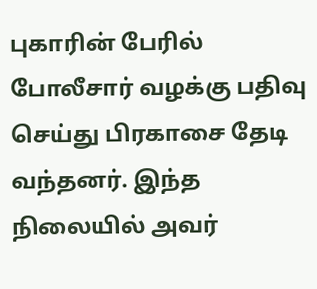புகாரின் பேரில் போலீசார் வழக்கு பதிவு செய்து பிரகாசை தேடி வந்தனர். இந்த நிலையில் அவர்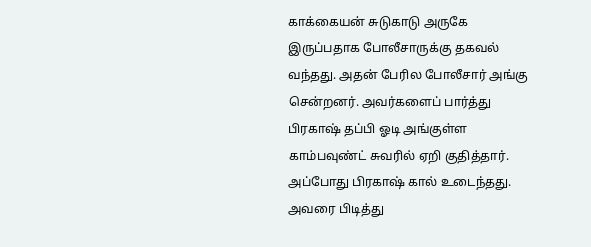காக்கையன் சுடுகாடு அருகே இருப்பதாக போலீசாருக்கு தகவல் வந்தது. அதன் பேரில போலீசார் அங்கு சென்றனர். அவர்களைப் பார்த்து பிரகாஷ் தப்பி ஓடி அங்குள்ள காம்பவுண்ட் சுவரில் ஏறி குதித்தார். அப்போது பிரகாஷ் கால் உடைந்தது. அவரை பிடித்து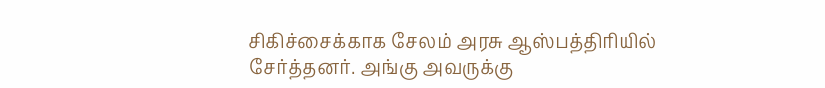சிகிச்சைக்காக சேலம் அரசு ஆஸ்பத்திரியில் சேர்த்தனர். அங்கு அவருக்கு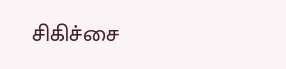சிகிச்சை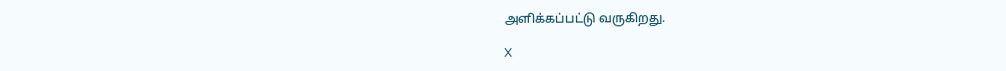அளிக்கப்பட்டு வருகிறது.

X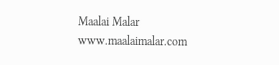Maalai Malar
www.maalaimalar.com